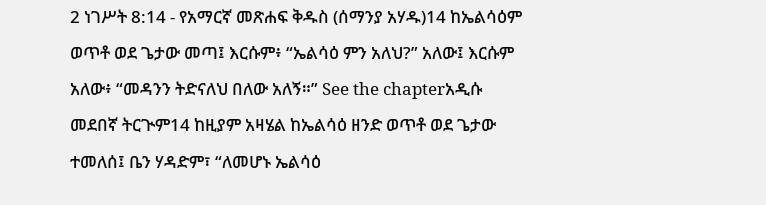2 ነገሥት 8:14 - የአማርኛ መጽሐፍ ቅዱስ (ሰማንያ አሃዱ)14 ከኤልሳዕም ወጥቶ ወደ ጌታው መጣ፤ እርሱም፥ “ኤልሳዕ ምን አለህ?” አለው፤ እርሱም አለው፥ “መዳንን ትድናለህ በለው አለኝ።” See the chapterአዲሱ መደበኛ ትርጒም14 ከዚያም አዛሄል ከኤልሳዕ ዘንድ ወጥቶ ወደ ጌታው ተመለሰ፤ ቤን ሃዳድም፣ “ለመሆኑ ኤልሳዕ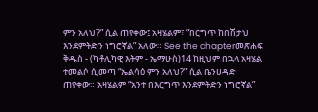ምን አለህ?” ሲል ጠየቀው፤ አዛሄልም፣ “በርግጥ ከበሽታህ እንደምትድን ነግሮኛል” አለው። See the chapterመጽሐፍ ቅዱስ - (ካቶሊካዊ እትም - ኤማሁስ)14 ከዚህም በኋላ አዛሄል ተመልሶ ሲመጣ “ኤልሳዕ ምን አለህ?” ሲል ቤንሀዳድ ጠየቀው። አዛሄልም “አንተ በእርግጥ እንደምትድን ነግሮኛል”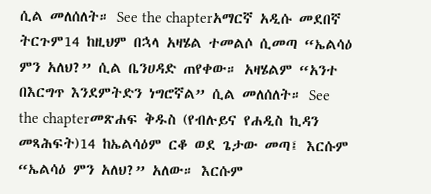ሲል መለሰለት። See the chapterአማርኛ አዲሱ መደበኛ ትርጉም14 ከዚህም በኋላ አዛሄል ተመልሶ ሲመጣ “ኤልሳዕ ምን አለህ?” ሲል ቤንሀዳድ ጠየቀው። አዛሄልም “አንተ በእርግጥ እንደምትድን ነግሮኛል” ሲል መለሰለት። See the chapterመጽሐፍ ቅዱስ (የብሉይና የሐዲስ ኪዳን መጻሕፍት)14 ከኤልሳዕም ርቆ ወደ ጌታው መጣ፤ እርሱም “ኤልሳዕ ምን አለህ?” አለው። እርሱም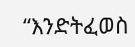“እንድትፈወስ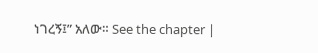ነገረኝ፤” አለው። See the chapter |